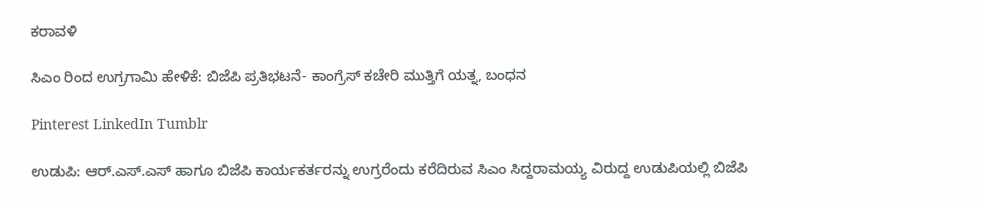ಕರಾವಳಿ

ಸಿಎಂ ರಿಂದ ಉಗ್ರಗಾಮಿ ಹೇಳಿಕೆ: ಬಿಜೆಪಿ ಪ್ರತಿಭಟನೆ- ಕಾಂಗ್ರೆಸ್ ಕಚೇರಿ ಮುತ್ತಿಗೆ ಯತ್ನ, ಬಂಧನ

Pinterest LinkedIn Tumblr

ಉಡುಪಿ: ಆರ್.ಎಸ್.ಎಸ್ ಹಾಗೂ ಬಿಜೆಪಿ‌ ಕಾರ್ಯಕರ್ತರನ್ನು ಉಗ್ರರೆಂದು ಕರೆದಿರುವ ಸಿಎಂ‌ ಸಿದ್ದರಾಮಯ್ಯ ವಿರುದ್ದ ಉಡುಪಿಯಲ್ಲಿ‌ ಬಿಜೆಪಿ‌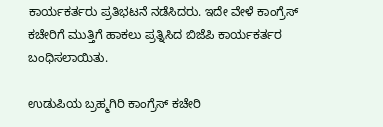ಕಾರ್ಯಕರ್ತರು ಪ್ರತಿಭಟನೆ‌ ನಡೆಸಿದರು. ಇದೇ ವೇಳೆ ಕಾಂಗ್ರೆಸ್ ಕಚೇರಿಗೆ ಮುತ್ತಿಗೆ ಹಾಕಲು ಪ್ರತ್ನಿಸಿದ ಬಿಜೆಪಿ‌ ಕಾರ್ಯಕರ್ತರ ಬಂಧಿಸಲಾಯಿತು.

ಉಡುಪಿಯ ಬ್ರಹ್ಮಗಿರಿ ಕಾಂಗ್ರೆಸ್ ಕಚೇರಿ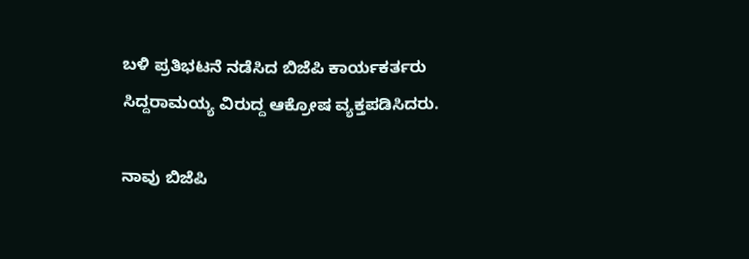ಬಳಿ ಪ್ರತಿಭಟನೆ ನಡೆಸಿದ ಬಿಜೆಪಿ ಕಾರ್ಯಕರ್ತರು ಸಿದ್ದರಾಮಯ್ಯ ವಿರುದ್ದ ಆಕ್ರೋಷ ವ್ಯಕ್ತಪಡಿಸಿದರು.

ನಾವು ಬಿಜೆಪಿ‌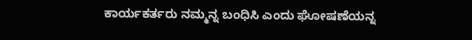ಕಾರ್ಯಕರ್ತರು ನಮ್ಮನ್ನ ಬಂಧಿಸಿ ಎಂದು‌ ಘೋಷಣೆಯನ್ನ‌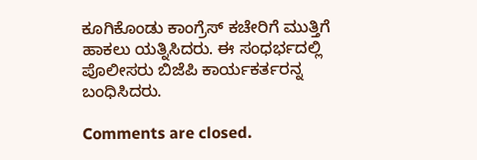ಕೂಗಿಕೊಂಡು ಕಾಂಗ್ರೆಸ್ ಕಚೇರಿಗೆ ಮುತ್ತಿಗೆ ಹಾಕಲು ಯತ್ನಿಸಿದರು. ಈ ಸಂಧರ್ಭದಲ್ಲಿ‌ ಪೊಲೀಸರು ಬಿಜೆಪಿ‌ ಕಾರ್ಯಕರ್ತರನ್ನ‌ ಬಂಧಿಸಿದರು.

Comments are closed.